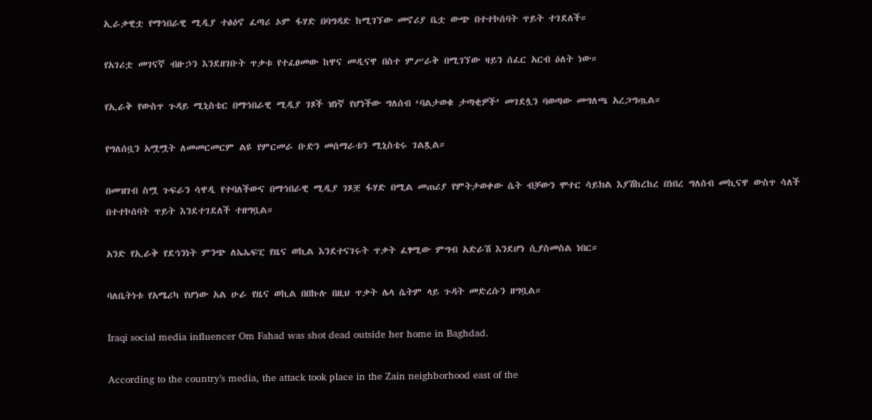ኢራቃዊቷ የማኅበራዊ ሚዲያ ተፅዕኖ ፈጣሪ ኦም ፋሃድ በባግዳድ ከሚገኘው መኖሪያ ቤቷ ውጭ በተተኮሰባት ጥይት ተገደለች።

የአገሪቷ መገናኛ ብዙኃን እንደዘገቡት ጥቃቱ የተፈፀመው ከዋና መዲናዋ በስተ ምሥራቅ በሚገኘው ዛይን ሰፈር አርብ ዕለት ነው።

የኢራቅ የውስጥ ጉዳይ ሚኒስቴር በማኅበራዊ ሚዲያ ገጾች ዝነኛ የሆነችው ግለሰብ ‘ባልታወቁ ታጣቂዎች’ መገደሏን ባወጣው መግለጫ አረጋግጧል።

የግለሰቧን አሟሟት ለመመርመርም ልዩ የምርመራ ቡድን መሰማራቱን ሚኒስቴሩ ገልጿል።

በመዝገብ ስሟ ጉፍራን ሳዋዲ የተባለችውና በማኅበራዊ ሚዲያ ገጾቿ ፋሃድ በሚል መጠሪያ የምትታወቀው ሴት ብቻውን ሞተር ሳይክል እያሽከረከረ በነበረ ግለሰብ መኪናዋ ውስጥ ሳለች በተተኮሰባት ጥይት እንደተገደለች ተዘግቧል።

አንድ የኢራቅ የደኅንነት ምንጭ ለኤኤፍፒ የዜና ወኪል እንደተናገሩት ጥቃት ፈፃሚው ምግብ አድራሽ እንደሆነ ሲያስመስል ነበር።

ባለቤትነቱ የአሜሪካ የሆነው አል ሁራ የዜና ወኪል በበኩሉ በዚህ ጥቃት ሌላ ሴትም ላይ ጉዳት መድረሱን ዘግቧል።

Iraqi social media influencer Om Fahad was shot dead outside her home in Baghdad.

According to the country’s media, the attack took place in the Zain neighborhood east of the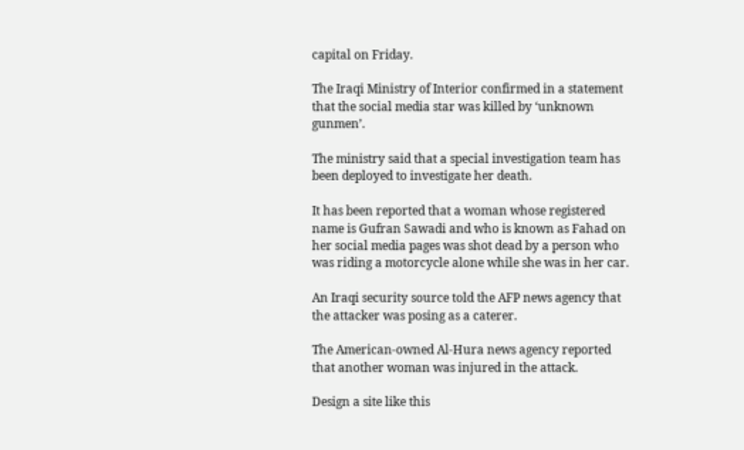capital on Friday.

The Iraqi Ministry of Interior confirmed in a statement that the social media star was killed by ‘unknown gunmen’.

The ministry said that a special investigation team has been deployed to investigate her death.

It has been reported that a woman whose registered name is Gufran Sawadi and who is known as Fahad on her social media pages was shot dead by a person who was riding a motorcycle alone while she was in her car.

An Iraqi security source told the AFP news agency that the attacker was posing as a caterer.

The American-owned Al-Hura news agency reported that another woman was injured in the attack.

Design a site like this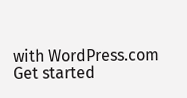with WordPress.com
Get started